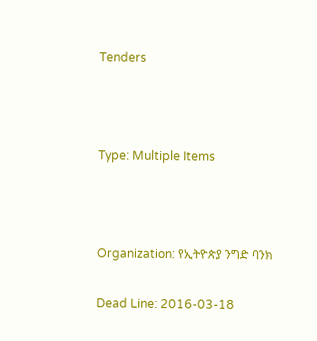Tenders



Type: Multiple Items



Organization: የኢትዮጵያ ንግድ ባንክ

Dead Line: 2016-03-18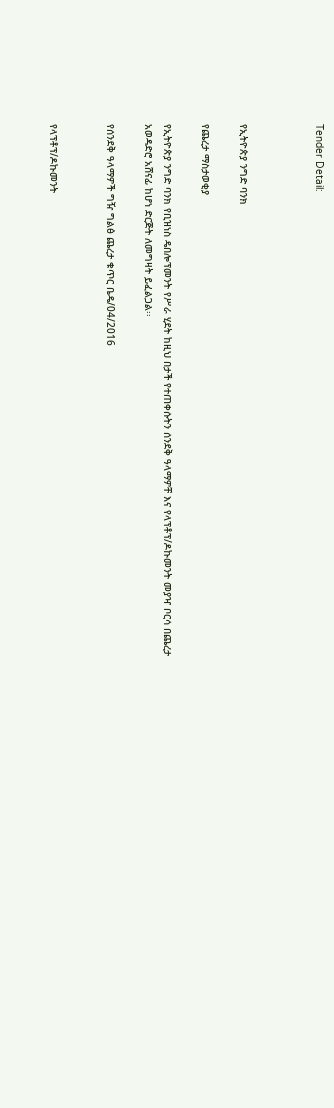Tender Detail:



የኢትዮጵያ ንግድ ባንክ

የጨረታ ማስታወቂያ

የኢትዮጵያ ንግድ ባንክ የቢዝነስ ዴበሎፕመንት የሥራ ሂደት ከዚህ በታች የተጠቀሱትን ሰንደቅ ዓላማዎቸ እና የላፕቶፕ/ዶኩመንት መያዣ ቦርሳ በጨረታ አወዳድሮ አሸናፊ ከሆነ ድርጅት ለመግዛት ይፈልጋል፡፡

የሰንደቅ ዓላማዎች ግዥ ግልፅ ጨረታ ቁጥር ቤዴ/04/2016


የላፕቶፕ/ዶኩመንት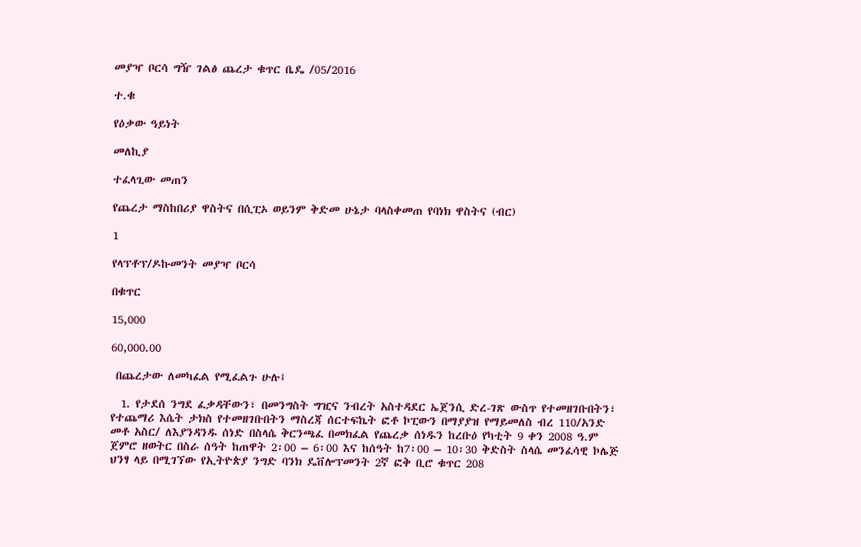መያዣ ቦርሳ ግዥ ገልፅ ጨረታ ቁጥር ቤዴ /05/2016

ተ.ቁ

የዕቃው ዓይነት

መለኪያ

ተፈላጊው መጠን

የጨረታ ማስከበሪያ ዋስትና በሲፒኦ ወይንም ቅድመ ሁኔታ ባላስቀመጠ የባነክ ዋስትና (ብር)

1

የላፕቶፕ/ዶኩመንት መያዣ ቦርሳ

በቁጥር

15,000

60,000.00

 በጨረታው ለመካፈል የሚፈልጉ ሁሉ፤

  1. የታደሰ ንግደ ፈቃዳቸውን፣ በመንግስት ግዢና ንብረት አስተዳደር ኤጀንሲ ድረ-ገጽ ውስጥ የተመዘገቡበትን፣ የተጨማሪ እሴት ታክስ የተመዘገቡበትን ማስረጃ ሰርተፍኬት ፎቶ ኮፒውን በማያያዝ የማይመለስ ብረ 110/አንድ መቶ አስር/ ለእያንዳንዱ ሰነድ በስላሴ ቅርንጫፈ በመክፈል የጨረቃ ሰነዱን ከረቡዕ የካቲት 9 ቀን 2008 ዓ.ም ጀምሮ ዘወትር በስራ ሰዓት ከጠዋት 2፡00 – 6፡00 እና ከሰዓት ከ7፡00 – 10፡30 ቅድስት ስላሴ መንፈሳዊ ኮሌጅ ህንፃ ላይ በሚገኘው የኢትዮጵያ ንግድ ባንክ ዴቨሎፕመንት 2ኛ ፎቅ ቢሮ ቁጥር 208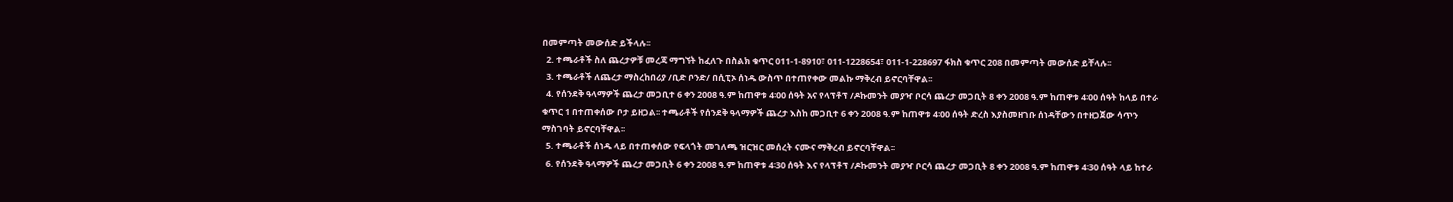በመምጣት መውሰድ ይችላሉ፡፡
  2. ተጫራቶች ስለ ጨረታዎቹ መረጃ ማግኘት ከፈለጉ በስልክ ቁጥር 011-1-8910፣ 011-1228654፣ 011-1-228697 ፋክስ ቁጥር 208 በመምጣት መውሰድ ይቸላሉ፡፡
  3. ተጫራቶች ለጨረታ ማስረከበሪያ /ቢድ ቦንድ/ በሲፒኦ ሰነዱ ውስጥ በተጠየቀው መልኩ ማቅረብ ይኖርባቸዋል፡፡
  4. የሰንደቅ ዓላማዎች ጨረታ መጋቢተ 6 ቀን 2008 ዓ.ም ከጠዋቱ 4፡00 ሰዓት አና የላፕቶፕ /ዶኩመንት መያዣ ቦርሳ ጨረታ መጋቢት 8 ቀን 2008 ዓ.ም ከጠዋቱ 4፡00 ሰዓት ከላይ በተራ ቁጥር 1 በተጠቀሰው ቦታ ይዘጋል፡፡ ተጫራቶች የሰንደቅ ዓላማዎች ጨረታ እስከ መጋቢተ 6 ቀን 2008 ዓ.ም ከጠዋቱ 4፡00 ሰዓት ድረስ እያስመዘገቡ ሰነዳቸውን በተዘጋጀው ሳጥን ማስገባት ይኖርባቸዋል፡፡
  5. ተጫራቶች ሰነዱ ላይ በተጠቀሰው የፍላጎት መገለጫ ዝርዝር መሰረት ናሙና ማቅረብ ይኖርባቸዋል፡፡
  6. የሰንደቅ ዓላማዎች ጨረታ መጋቢት 6 ቀን 2008 ዓ.ም ከጠዋቱ 4፡30 ሰዓት እና የላፕቶፕ /ዶኩመንት መያዣ ቦርሳ ጨረታ መጋቢት 8 ቀን 2008 ዓ.ም ከጠዋቱ 4፡30 ሰዓት ላይ ከተራ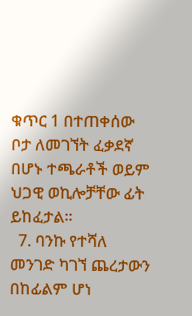ቁጥር 1 በተጠቀሰው ቦታ ለመገኘት ፈቃደኛ በሆኑ ተጫራቶች ወይም ህጋዊ ወኪሎቻቸው ፊት ይከፈታል፡፡
  7. ባንኩ የተሻለ መንገድ ካገኘ ጨረታውን በከፊልም ሆነ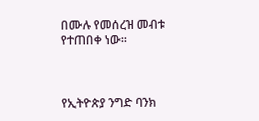በሙሉ የመሰረዝ መብቱ የተጠበቀ ነው፡፡



የኢትዮጵያ ንግድ ባንክ